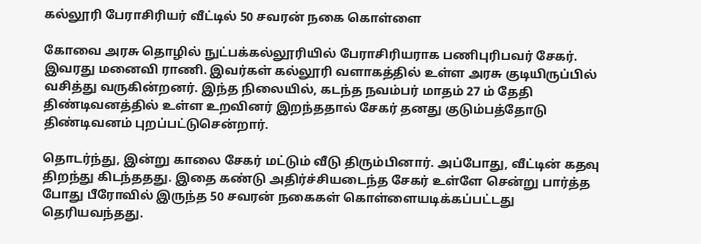கல்லூரி பேராசிரியர் வீட்டில் 50 சவரன் நகை கொள்ளை

கோவை அரசு தொழில் நுட்பக்கல்லூரியில் பேராசிரியராக பணிபுரிபவர் சேகர். இவரது மனைவி ராணி. இவர்கள் கல்லூரி வளாகத்தில் உள்ள அரசு குடியிருப்பில் வசித்து வருகின்றனர். இந்த நிலையில், கடந்த நவம்பர் மாதம் 27 ம் தேதி திண்டிவனத்தில் உள்ள உறவினர் இறந்ததால் சேகர் தனது குடும்பத்தோடு திண்டிவனம் புறப்பட்டுசென்றார்.

தொடர்ந்து, இன்று காலை சேகர் மட்டும் வீடு திரும்பினார். அப்போது, வீட்டின் கதவு திறந்து கிடந்ததது. இதை கண்டு அதிர்ச்சியடைந்த சேகர் உள்ளே சென்று பார்த்த போது பீரோவில் இருந்த 50 சவரன் நகைகள் கொள்ளையடிக்கப்பட்டது தெரியவந்தது.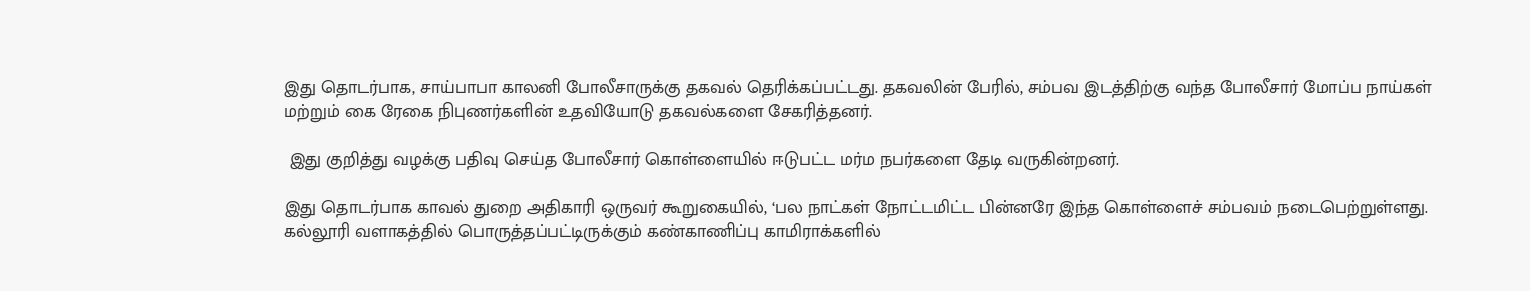இது தொடர்பாக, சாய்பாபா காலனி போலீசாருக்கு தகவல் தெரிக்கப்பட்டது. தகவலின் பேரில், சம்பவ இடத்திற்கு வந்த போலீசார் மோப்ப நாய்கள் மற்றும் கை ரேகை நிபுணர்களின் உதவியோடு தகவல்களை சேகரித்தனர்.

 இது குறித்து வழக்கு பதிவு செய்த போலீசார் கொள்ளையில் ஈடுபட்ட மர்ம நபர்களை தேடி வருகின்றனர்.

இது தொடர்பாக காவல் துறை அதிகாரி ஒருவர் கூறுகையில், ‘பல நாட்கள் நோட்டமிட்ட பின்னரே இந்த கொள்ளைச் சம்பவம் நடைபெற்றுள்ளது. கல்லூரி வளாகத்தில் பொருத்தப்பட்டிருக்கும் கண்காணிப்பு காமிராக்களில்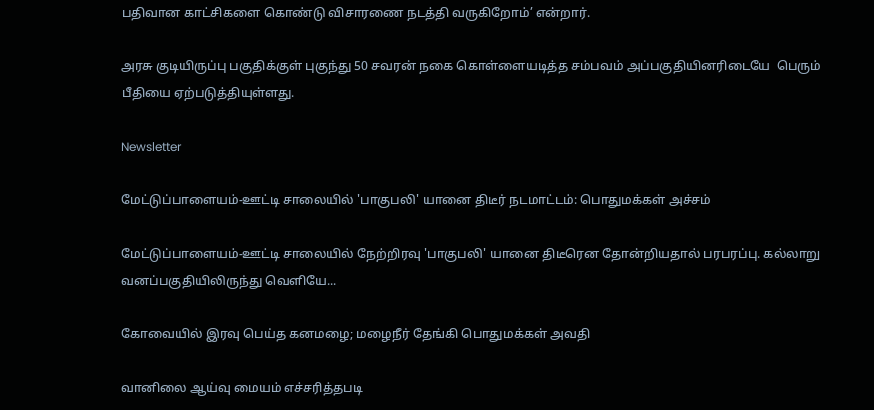பதிவான காட்சிகளை கொண்டு விசாரணை நடத்தி வருகிறோம்’ என்றார்.

அரசு குடியிருப்பு பகுதிக்குள் புகுந்து 50 சவரன் நகை கொள்ளையடித்த சம்பவம் அப்பகுதியினரிடையே  பெரும் பீதியை ஏற்படுத்தியுள்ளது.

Newsletter

மேட்டுப்பாளையம்-ஊட்டி சாலையில் 'பாகுபலி' யானை திடீர் நடமாட்டம்: பொதுமக்கள் அச்சம்

மேட்டுப்பாளையம்-ஊட்டி சாலையில் நேற்றிரவு 'பாகுபலி' யானை திடீரென தோன்றியதால் பரபரப்பு. கல்லாறு வனப்பகுதியிலிருந்து வெளியே...

கோவையில் இரவு பெய்த கனமழை; மழைநீர் தேங்கி பொதுமக்கள் அவதி

வானிலை ஆய்வு மையம் எச்சரித்தபடி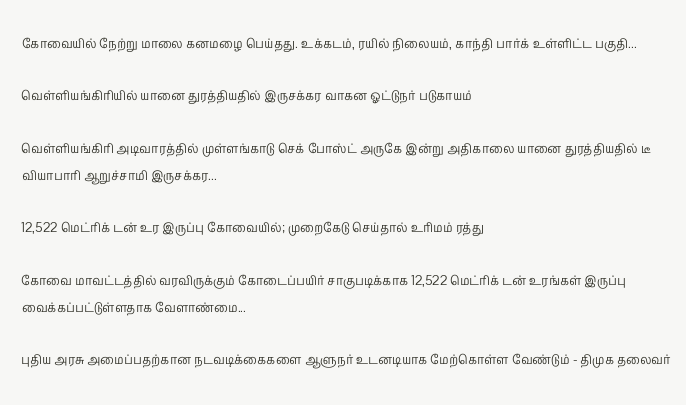கோவையில் நேற்று மாலை கனமழை பெய்தது. உக்கடம், ரயில் நிலையம், காந்தி பார்க் உள்ளிட்ட பகுதி...

வெள்ளியங்கிரியில் யானை துரத்தியதில் இருசக்கர வாகன ஓட்டுநர் படுகாயம்

வெள்ளியங்கிரி அடிவாரத்தில் முள்ளங்காடு செக் போஸ்ட் அருகே இன்று அதிகாலை யானை துரத்தியதில் டீ வியாபாரி ஆறுச்சாமி இருசக்கர...

12,522 மெட்ரிக் டன் உர இருப்பு கோவையில்; முறைகேடு செய்தால் உரிமம் ரத்து

கோவை மாவட்டத்தில் வரவிருக்கும் கோடைப்பயிர் சாகுபடிக்காக 12,522 மெட்ரிக் டன் உரங்கள் இருப்பு வைக்கப்பட்டுள்ளதாக வேளாண்மை...

புதிய அரசு அமைப்பதற்கான நடவடிக்கைகளை ஆளுநர் உடனடியாக மேற்கொள்ள வேண்டும் - திமுக தலைவர்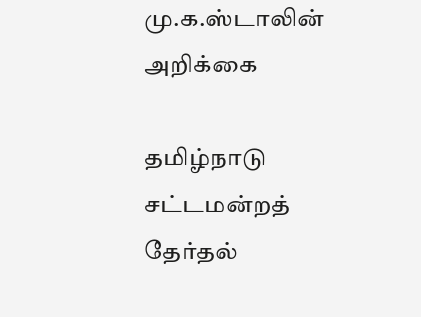மு.க.ஸ்டாலின் அறிக்கை

தமிழ்நாடு சட்டமன்றத் தேர்தல்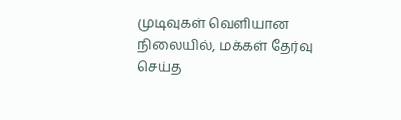முடிவுகள் வெளியான நிலையில், மக்கள் தேர்வு செய்த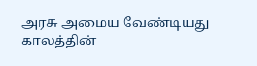அரசு அமைய வேண்டியது காலத்தின்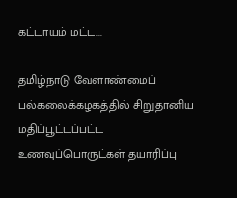கட்டாயம் மட்ட...

தமிழ்நாடு வேளாண்மைப் பல்கலைக்கழகத்தில் சிறுதானிய மதிப்பூட்டப்பட்ட உணவுப்பொருட்கள் தயாரிப்பு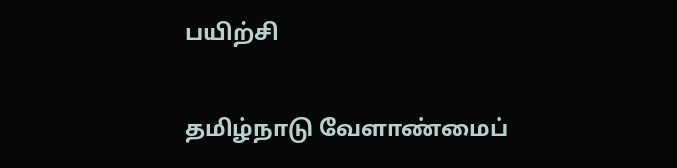பயிற்சி

தமிழ்நாடு வேளாண்மைப்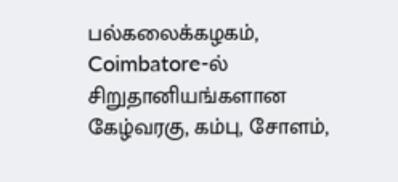பல்கலைக்கழகம், Coimbatore-ல் சிறுதானியங்களான கேழ்வரகு, கம்பு, சோளம்,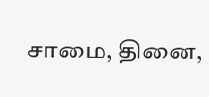சாமை, தினை,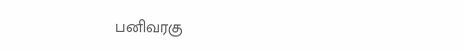பனிவரகு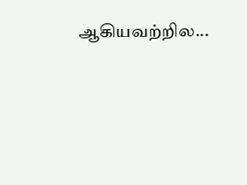ஆகியவற்றில...